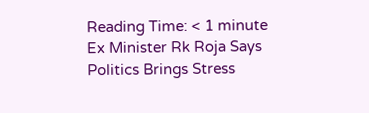Reading Time: < 1 minute
Ex Minister Rk Roja Says Politics Brings Stress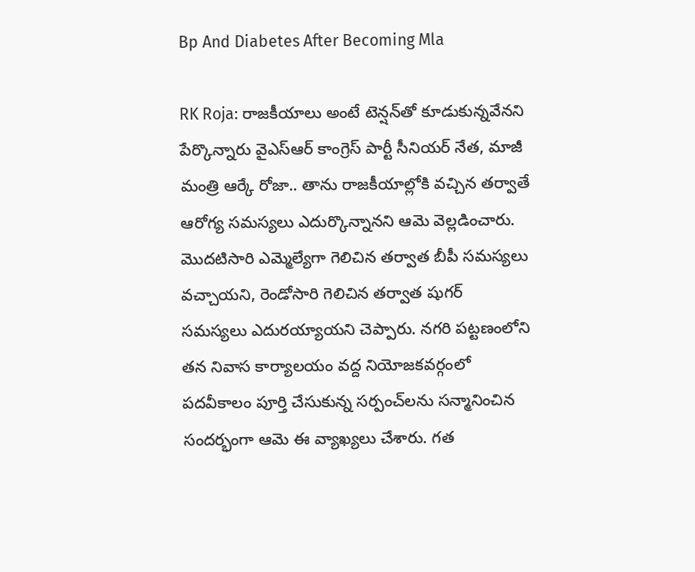Bp And Diabetes After Becoming Mla

RK Roja: రాజకీయాలు అంటే టెన్షన్‌తో కూడుకున్నవేనని పేర్కొన్నారు వైఎస్‌ఆర్‌ కాంగ్రెస్‌ పార్టీ సీనియర్‌ నేత, మాజీ మంత్రి ఆర్కే రోజా.. తాను రాజకీయాల్లోకి వచ్చిన తర్వాతే ఆరోగ్య సమస్యలు ఎదుర్కొన్నానని ఆమె వెల్లడించారు. మొదటిసారి ఎమ్మెల్యేగా గెలిచిన తర్వాత బీపీ సమస్యలు వచ్చాయని, రెండోసారి గెలిచిన తర్వాత షుగర్‌ సమస్యలు ఎదురయ్యాయని చెప్పారు. నగరి పట్టణంలోని తన నివాస కార్యాలయం వద్ద నియోజకవర్గంలో పదవీకాలం పూర్తి చేసుకున్న సర్పంచ్‌లను సన్మానించిన సందర్భంగా ఆమె ఈ వ్యాఖ్యలు చేశారు. గత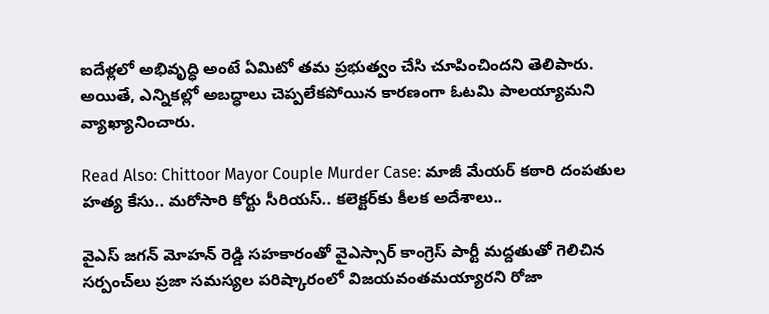ఐదేళ్లలో అభివృద్ధి అంటే ఏమిటో తమ ప్రభుత్వం చేసి చూపించిందని తెలిపారు. అయితే, ఎన్నికల్లో అబద్ధాలు చెప్పలేకపోయిన కారణంగా ఓటమి పాలయ్యామని వ్యాఖ్యానించారు.

Read Also: Chittoor Mayor Couple Murder Case: మాజీ మేయర్ కఠారి దంపతుల హత్య కేసు.. మరోసారి కోర్టు సీరియస్.. కలెక్టర్‌కు కీలక అదేశాలు..

వైఎస్ జగన్ మోహన్ రెడ్డి సహకారంతో వైఎస్సార్ కాంగ్రెస్ పార్టీ మద్దతుతో గెలిచిన సర్పంచ్‌లు ప్రజా సమస్యల పరిష్కారంలో విజయవంతమయ్యారని రోజా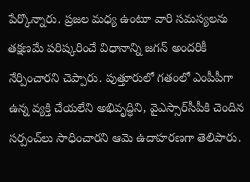పేర్కొన్నారు. ప్రజల మధ్య ఉంటూ వారి సమస్యలను తక్షణమే పరిష్కరించే విధానాన్ని జగన్ అందరికీ నేర్పించారని చెప్పారు. పుత్తూరులో గతంలో ఎంపీపీగా ఉన్న వ్యక్తి చేయలేని అభివృద్ధిని, వైఎస్సార్‌సీపీకి చెందిన సర్పంచ్‌లు సాధించారని ఆమె ఉదాహరణగా తెలిపారు.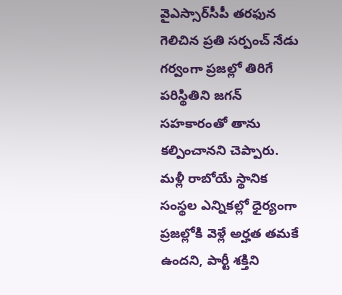వైఎస్సార్‌సీపీ తరఫున గెలిచిన ప్రతి సర్పంచ్‌ నేడు గర్వంగా ప్రజల్లో తిరిగే పరిస్థితిని జగన్ సహకారంతో తాను కల్పించానని చెప్పారు. మళ్లీ రాబోయే స్థానిక సంస్థల ఎన్నికల్లో ధైర్యంగా ప్రజల్లోకి వెళ్లే అర్హత తమకే ఉందని, పార్టీ శక్తిని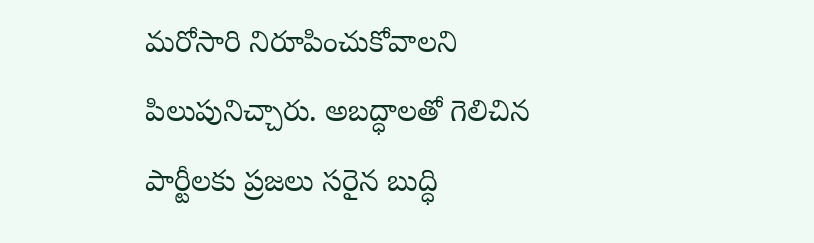మరోసారి నిరూపించుకోవాలని పిలుపునిచ్చారు. అబద్ధాలతో గెలిచిన పార్టీలకు ప్రజలు సరైన బుద్ధి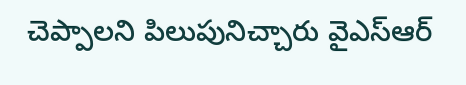చెప్పాలని పిలుపునిచ్చారు వైఎస్‌ఆర్‌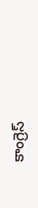కాంగ్రెస్‌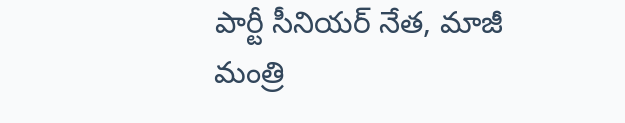పార్టీ సీనియర్‌ నేత, మాజీ మంత్రి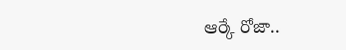ఆర్కే రోజా..